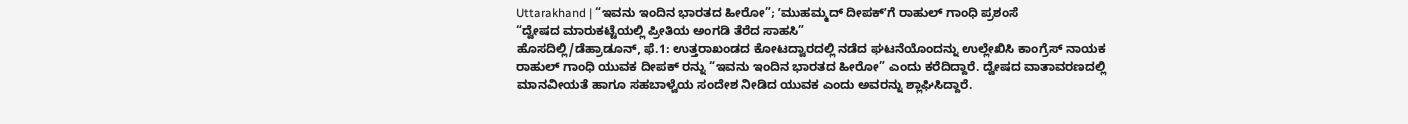Uttarakhand | “ಇವನು ಇಂದಿನ ಭಾರತದ ಹೀರೋ”; ʼಮುಹಮ್ಮದ್ ದೀಪಕ್ʼಗೆ ರಾಹುಲ್ ಗಾಂಧಿ ಪ್ರಶಂಸೆ
“ದ್ವೇಷದ ಮಾರುಕಟ್ಟೆಯಲ್ಲಿ ಪ್ರೀತಿಯ ಅಂಗಡಿ ತೆರೆದ ಸಾಹಸಿ”
ಹೊಸದಿಲ್ಲಿ/ಡೆಹ್ರಾಡೂನ್, ಫೆ.1: ಉತ್ತರಾಖಂಡದ ಕೋಟದ್ವಾರದಲ್ಲಿ ನಡೆದ ಘಟನೆಯೊಂದನ್ನು ಉಲ್ಲೇಖಿಸಿ ಕಾಂಗ್ರೆಸ್ ನಾಯಕ ರಾಹುಲ್ ಗಾಂಧಿ ಯುವಕ ದೀಪಕ್ ರನ್ನು “ಇವನು ಇಂದಿನ ಭಾರತದ ಹೀರೋ” ಎಂದು ಕರೆದಿದ್ದಾರೆ. ದ್ವೇಷದ ವಾತಾವರಣದಲ್ಲಿ ಮಾನವೀಯತೆ ಹಾಗೂ ಸಹಬಾಳ್ವೆಯ ಸಂದೇಶ ನೀಡಿದ ಯುವಕ ಎಂದು ಅವರನ್ನು ಶ್ಲಾಘಿಸಿದ್ದಾರೆ.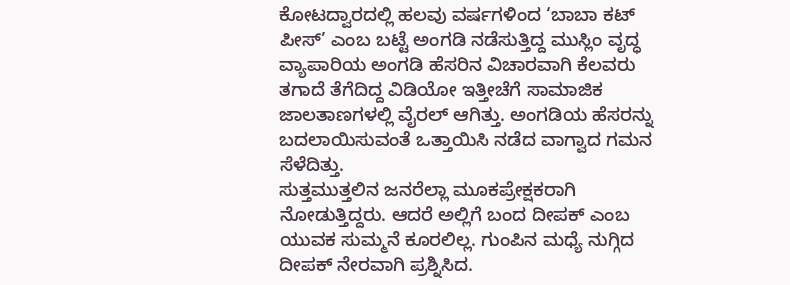ಕೋಟದ್ವಾರದಲ್ಲಿ ಹಲವು ವರ್ಷಗಳಿಂದ ‘ಬಾಬಾ ಕಟ್ ಪೀಸ್’ ಎಂಬ ಬಟ್ಟೆ ಅಂಗಡಿ ನಡೆಸುತ್ತಿದ್ದ ಮುಸ್ಲಿಂ ವೃದ್ಧ ವ್ಯಾಪಾರಿಯ ಅಂಗಡಿ ಹೆಸರಿನ ವಿಚಾರವಾಗಿ ಕೆಲವರು ತಗಾದೆ ತೆಗೆದಿದ್ದ ವಿಡಿಯೋ ಇತ್ತೀಚೆಗೆ ಸಾಮಾಜಿಕ ಜಾಲತಾಣಗಳಲ್ಲಿ ವೈರಲ್ ಆಗಿತ್ತು. ಅಂಗಡಿಯ ಹೆಸರನ್ನು ಬದಲಾಯಿಸುವಂತೆ ಒತ್ತಾಯಿಸಿ ನಡೆದ ವಾಗ್ವಾದ ಗಮನ ಸೆಳೆದಿತ್ತು.
ಸುತ್ತಮುತ್ತಲಿನ ಜನರೆಲ್ಲಾ ಮೂಕಪ್ರೇಕ್ಷಕರಾಗಿ ನೋಡುತ್ತಿದ್ದರು. ಆದರೆ ಅಲ್ಲಿಗೆ ಬಂದ ದೀಪಕ್ ಎಂಬ ಯುವಕ ಸುಮ್ಮನೆ ಕೂರಲಿಲ್ಲ. ಗುಂಪಿನ ಮಧ್ಯೆ ನುಗ್ಗಿದ ದೀಪಕ್ ನೇರವಾಗಿ ಪ್ರಶ್ನಿಸಿದ.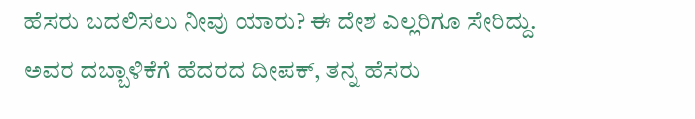ಹೆಸರು ಬದಲಿಸಲು ನೀವು ಯಾರು? ಈ ದೇಶ ಎಲ್ಲರಿಗೂ ಸೇರಿದ್ದು.
ಅವರ ದಬ್ಬಾಳಿಕೆಗೆ ಹೆದರದ ದೀಪಕ್, ತನ್ನ ಹೆಸರು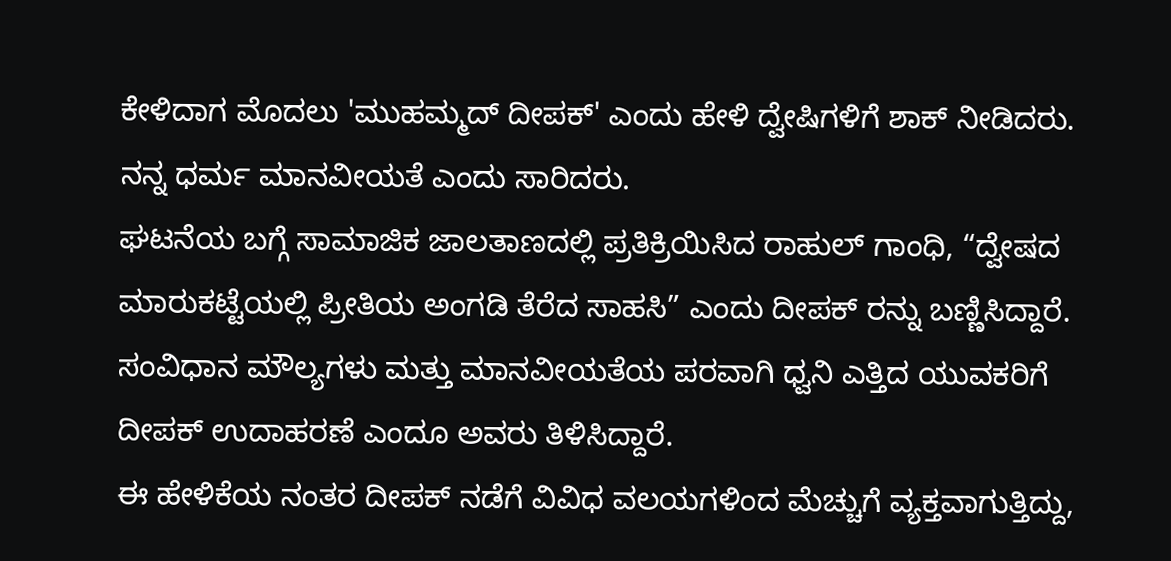ಕೇಳಿದಾಗ ಮೊದಲು 'ಮುಹಮ್ಮದ್ ದೀಪಕ್' ಎಂದು ಹೇಳಿ ದ್ವೇಷಿಗಳಿಗೆ ಶಾಕ್ ನೀಡಿದರು. ನನ್ನ ಧರ್ಮ ಮಾನವೀಯತೆ ಎಂದು ಸಾರಿದರು.
ಘಟನೆಯ ಬಗ್ಗೆ ಸಾಮಾಜಿಕ ಜಾಲತಾಣದಲ್ಲಿ ಪ್ರತಿಕ್ರಿಯಿಸಿದ ರಾಹುಲ್ ಗಾಂಧಿ, “ದ್ವೇಷದ ಮಾರುಕಟ್ಟೆಯಲ್ಲಿ ಪ್ರೀತಿಯ ಅಂಗಡಿ ತೆರೆದ ಸಾಹಸಿ” ಎಂದು ದೀಪಕ್ ರನ್ನು ಬಣ್ಣಿಸಿದ್ದಾರೆ. ಸಂವಿಧಾನ ಮೌಲ್ಯಗಳು ಮತ್ತು ಮಾನವೀಯತೆಯ ಪರವಾಗಿ ಧ್ವನಿ ಎತ್ತಿದ ಯುವಕರಿಗೆ ದೀಪಕ್ ಉದಾಹರಣೆ ಎಂದೂ ಅವರು ತಿಳಿಸಿದ್ದಾರೆ.
ಈ ಹೇಳಿಕೆಯ ನಂತರ ದೀಪಕ್ ನಡೆಗೆ ವಿವಿಧ ವಲಯಗಳಿಂದ ಮೆಚ್ಚುಗೆ ವ್ಯಕ್ತವಾಗುತ್ತಿದ್ದು,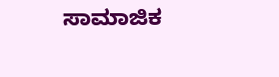ಸಾಮಾಜಿಕ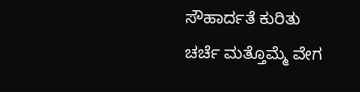ಸೌಹಾರ್ದತೆ ಕುರಿತು ಚರ್ಚೆ ಮತ್ತೊಮ್ಮೆ ವೇಗ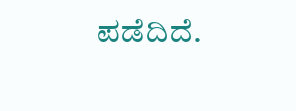ಪಡೆದಿದೆ.